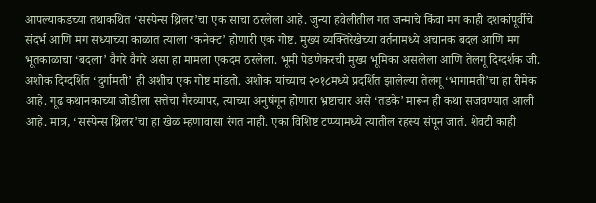आपल्याकडच्या तथाकथित ‘सस्पेन्स थ्रिलर’चा एक साचा ठरलेला आहे. जुन्या हवेलीतील गत जन्माचे किंवा मग काही दशकांपूर्वीचे संदर्भ आणि मग सध्याच्या काळात त्याला ‘कनेक्ट’ होणारी एक गोष्ट. मुख्य व्यक्तिरेखेच्या वर्तनामध्ये अचानक बदल आणि मग भूतकाळाचा ‘बदला’ वैगरे वैगरे असा हा मामला एकदम ठरलेला. भूमी पेडणेकरची मुख्य भूमिका असलेला आणि तेलगू दिग्दर्शक जी. अशोक दिग्दर्शित ‘दुर्गामती’ ही अशीच एक गोष्ट मांडतो. अशोक यांच्याच २०१८मध्ये प्रदर्शित झालेल्या तेलगू ‘भागामती’चा हा रीमेक आहे. गूढ कथानकाच्या जोडीला सत्तेचा गैरव्यापर, त्याच्या अनुषंगून होणारा भ्रष्टाचार असे ‘तडके’ मारून ही कथा सजवण्यात आली आहे. मात्र, ‘सस्पेन्स थ्रिलर’चा हा खेळ म्हणावासा रंगत नाही. एका विशिष्ट टप्प्यामध्ये त्यातील रहस्य संपून जातं. शेवटी काही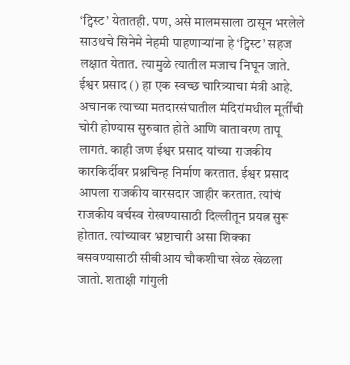‘ट्विस्ट’ येतातही. पण, असे मालमसाला ठासून भरलेले साउथचे सिनेमे नेहमी पाहणाऱ्यांना हे ‘ट्विस्ट’ सहज लक्षात येतात. त्यामुळे त्यातील मजाच निघून जाते. ईश्वर प्रसाद () हा एक स्वच्छ चारित्र्याचा मंत्री आहे. अचानक त्याच्या मतदारसंघातील मंदिरांमधील मूर्तींची चोरी होण्यास सुरुवात होते आणि वातावरण तापू लागतं. काही जण ईश्वर प्रसाद यांच्या राजकीय कारकिर्दीवर प्रश्नचिन्ह निर्माण करतात. ईश्वर प्रसाद आपला राजकीय वारसदार जाहीर करतात. त्यांचं राजकीय वर्चस्व रोखण्यासाठी दिल्लीतून प्रयत्न सुरू होतात. त्यांच्यावर भ्रष्टाचारी असा शिक्का बसवण्यासाठी सीबीआय चौकशीचा खेळ खेळला जातो. शताक्षी गांगुली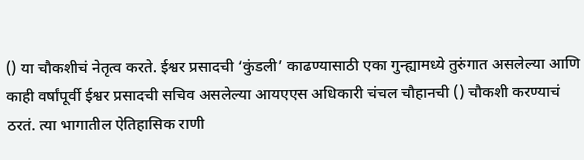() या चौकशीचं नेतृत्व करते. ईश्वर प्रसादची ‘कुंडली’ काढण्यासाठी एका गुन्ह्यामध्ये तुरुंगात असलेल्या आणि काही वर्षांपूर्वी ईश्वर प्रसादची सचिव असलेल्या आयएएस अधिकारी चंचल चौहानची () चौकशी करण्याचं ठरतं. त्या भागातील ऐतिहासिक राणी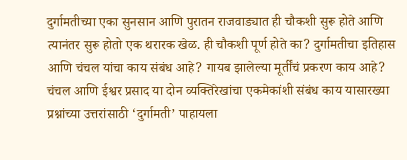दुर्गामतीच्या एका सुनसान आणि पुरातन राजवाड्यात ही चौकशी सुरू होते आणि त्यानंतर सुरू होतो एक थरारक खेळ. ही चौकशी पूर्ण होते का? दुर्गामतीचा इतिहास आणि चंचल यांचा काय संबंध आहे? गायब झालेल्या मूर्तींचं प्रकरण काय आहे? चंचल आणि ईश्वर प्रसाद या दोन व्यक्तिरेखांचा एकमेकांशी संबंध काय यासारख्या प्रश्नांच्या उत्तरांसाठी ‘दुर्गामती’ पाहायला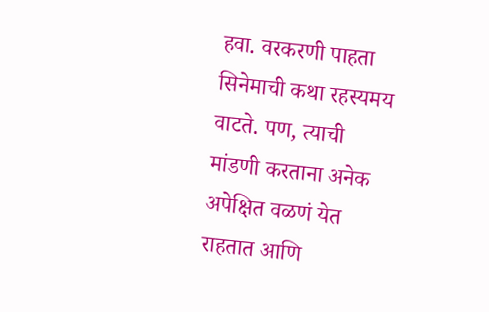हवा. वरकरणी पाहता सिनेमाची कथा रहस्यमय वाटते. पण, त्याची मांडणी करताना अनेक अपेक्षित वळणं येत राहतात आणि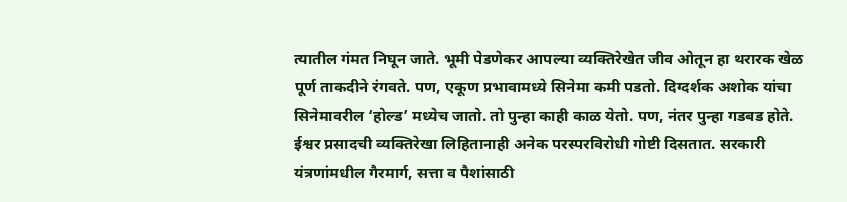त्यातील गंमत निघून जाते. भूमी पेडणेकर आपल्या व्यक्तिरेखेत जीव ओतून हा थरारक खेळ पूर्ण ताकदीने रंगवते. पण, एकूण प्रभावामध्ये सिनेमा कमी पडतो. दिग्दर्शक अशोक यांचा सिनेमावरील ‘होल्ड’ मध्येच जातो. तो पुन्हा काही काळ येतो. पण, नंतर पुन्हा गडबड होते. ईश्वर प्रसादची व्यक्तिरेखा लिहितानाही अनेक परस्परविरोधी गोष्टी दिसतात. सरकारी यंत्रणांमधील गैरमार्ग, सत्ता व पैशांसाठी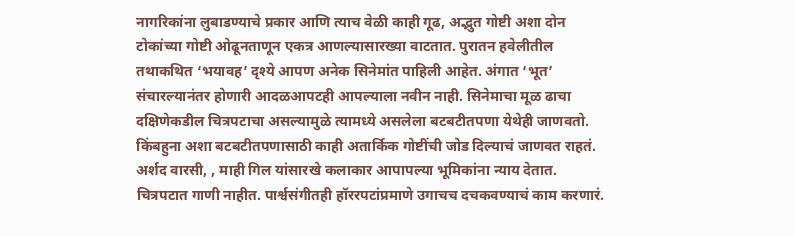नागरिकांना लुबाडण्याचे प्रकार आणि त्याच वेळी काही गूढ, अद्भुत गोष्टी अशा दोन टोकांच्या गोष्टी ओढूनताणून एकत्र आणल्यासारख्या वाटतात. पुरातन हवेलीतील तथाकथित ‘भयावह’ दृश्ये आपण अनेक सिनेमांत पाहिली आहेत. अंगात ‘भूत’ संचारल्यानंतर होणारी आदळआपटही आपल्याला नवीन नाही. सिनेमाचा मूळ ढाचा दक्षिणेकडील चित्रपटाचा असल्यामुळे त्यामध्ये असलेला बटबटीतपणा येथेही जाणवतो. किंबहुना अशा बटबटीतपणासाठी काही अतार्किक गोष्टींची जोड दिल्याचं जाणवत राहतं. अर्शद वारसी, , माही गिल यांसारखे कलाकार आपापल्या भूमिकांना न्याय देतात. चित्रपटात गाणी नाहीत. पार्श्वसंगीतही हॉररपटांप्रमाणे उगाचच दचकवण्याचं काम करणारं.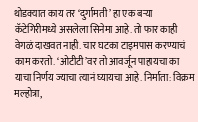थोडक्यात काय तर ‘दुर्गामती’ हा एक बऱ्या कॅटेगिरीमध्ये असलेला सिनेमा आहे. तो फार काही वेगळं दाखवत नाही. चार घटका टाइमपास करण्याचं काम करतो. ‘ओटीटी’वर तो आवर्जून पाहायचा का याचा निर्णय ज्याचा त्यानं घ्यायचा आहे. निर्माता: विक्रम मल्होत्रा,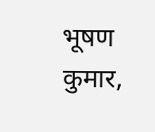भूषण कुमार,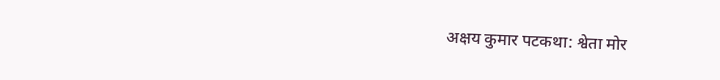अक्षय कुमार पटकथा: श्वेता मोर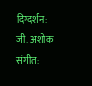दिग्दर्शन: जी. अशोक संगीत: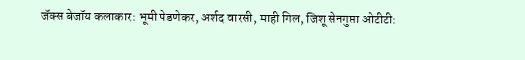जॅक्स बेजॉय कलाकार: भूमी पेडणेकर, अर्शद वारसी, माही गिल, जिशू सेनगुप्ता ओटीटी: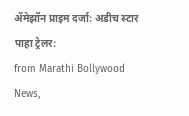ॲमेझॉन प्राइम दर्जा: अडीच स्टार पाहा ट्रेलर:
from Marathi Bollywood News,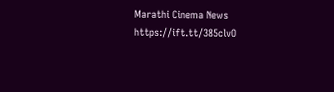Marathi Cinema News https://ift.tt/385clvO